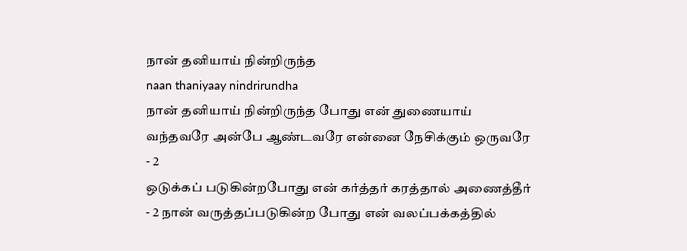நான் தனியாய் நின்றிருந்த
naan thaniyaay nindrirundha
நான் தனியாய் நின்றிருந்த போது என் துணையாய் வந்தவரே அன்பே ஆண்டவரே என்னை நேசிக்கும் ஒருவரே - 2
ஒடுக்கப் படுகின்றபோது என் கர்த்தர் கரத்தால் அணைத்தீர் - 2 நான் வருத்தப்படுகின்ற போது என் வலப்பக்கத்தில்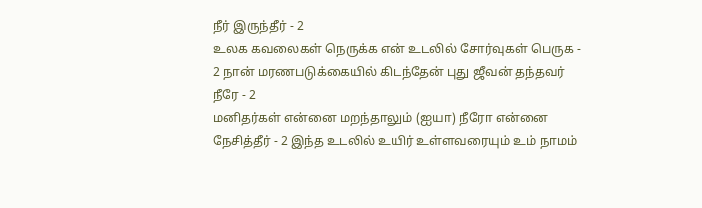நீர் இருந்தீர் - 2
உலக கவலைகள் நெருக்க என் உடலில் சோர்வுகள் பெருக - 2 நான் மரணபடுக்கையில் கிடந்தேன் புது ஜீவன் தந்தவர் நீரே - 2
மனிதர்கள் என்னை மறந்தாலும் (ஐயா) நீரோ என்னை நேசித்தீர் - 2 இந்த உடலில் உயிர் உள்ளவரையும் உம் நாமம்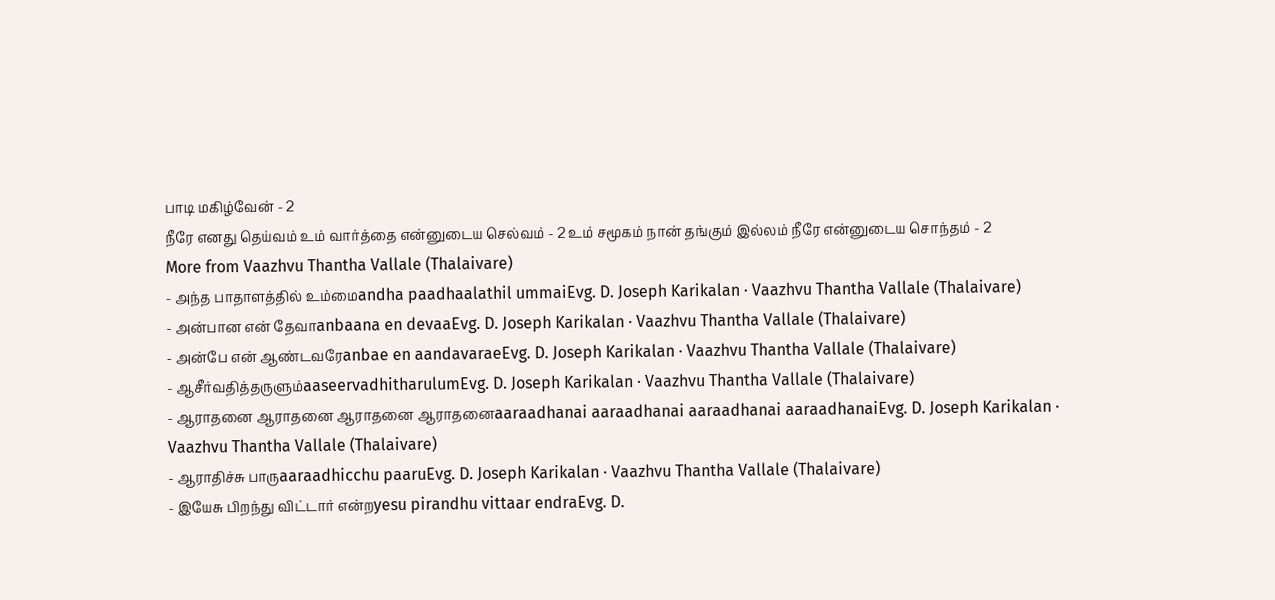பாடி மகிழ்வேன் - 2
நீரே எனது தெய்வம் உம் வார்த்தை என்னுடைய செல்வம் - 2 உம் சமூகம் நான் தங்கும் இல்லம் நீரே என்னுடைய சொந்தம் - 2
More from Vaazhvu Thantha Vallale (Thalaivare)
- அந்த பாதாளத்தில் உம்மைandha paadhaalathil ummaiEvg. D. Joseph Karikalan · Vaazhvu Thantha Vallale (Thalaivare)
- அன்பான என் தேவாanbaana en devaaEvg. D. Joseph Karikalan · Vaazhvu Thantha Vallale (Thalaivare)
- அன்பே என் ஆண்டவரேanbae en aandavaraeEvg. D. Joseph Karikalan · Vaazhvu Thantha Vallale (Thalaivare)
- ஆசீர்வதித்தருளும்aaseervadhitharulumEvg. D. Joseph Karikalan · Vaazhvu Thantha Vallale (Thalaivare)
- ஆராதனை ஆராதனை ஆராதனை ஆராதனைaaraadhanai aaraadhanai aaraadhanai aaraadhanaiEvg. D. Joseph Karikalan · Vaazhvu Thantha Vallale (Thalaivare)
- ஆராதிச்சு பாருaaraadhicchu paaruEvg. D. Joseph Karikalan · Vaazhvu Thantha Vallale (Thalaivare)
- இயேசு பிறந்து விட்டார் என்றyesu pirandhu vittaar endraEvg. D.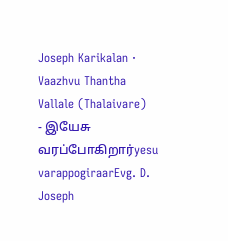Joseph Karikalan · Vaazhvu Thantha Vallale (Thalaivare)
- இயேசு வரப்போகிறார்yesu varappogiraarEvg. D. Joseph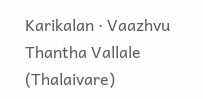Karikalan · Vaazhvu Thantha Vallale (Thalaivare)